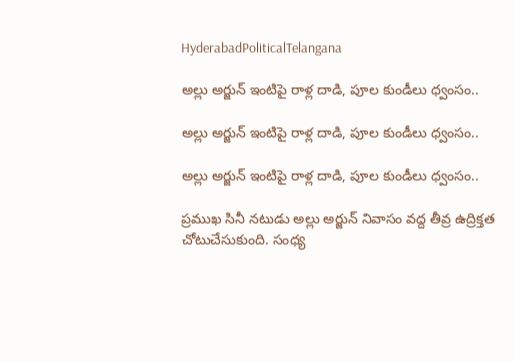HyderabadPoliticalTelangana

అల్లు అర్జున్ ఇంటిపై రాళ్ల దాడి, పూల కుండీలు ధ్వంసం..

అల్లు అర్జున్ ఇంటిపై రాళ్ల దాడి, పూల కుండీలు ధ్వంసం..

అల్లు అర్జున్ ఇంటిపై రాళ్ల దాడి, పూల కుండీలు ధ్వంసం..

ప్రముఖ సినీ నటుడు అల్లు అర్జున్ నివాసం వద్ద తీవ్ర ఉద్రిక్తత చోటుచేసుకుంది. సంధ్య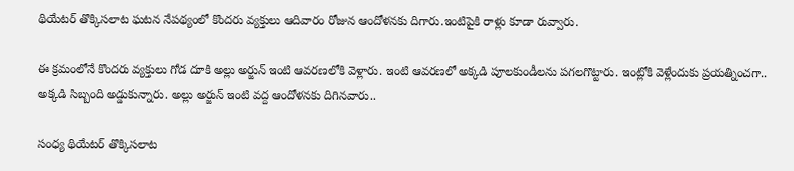థియేటర్ తొక్కిసలాట ఘటన నేపథ్యంలో కొందరు వ్యక్తులు ఆదివారం రోజున ఆందోళనకు దిగారు.ఇంటిపైకి రాళ్లు కూడా రువ్వారు.

ఈ క్రమంలోనే కొందరు వ్యక్తులు గోడ దూకి అల్లు అర్జున్ ఇంటి ఆవరణలోకి వెళ్లారు. ఇంటి ఆవరణలో అక్కడి పూలకుండీలను పగలగొట్టారు. ఇంట్లోకి వెళ్లేందుకు ప్రయత్నించగా.. అక్కడి సిబ్బంది అడ్డుకున్నారు. అల్లు అర్జున్ ఇంటి వద్ద ఆందోళనకు దిగినవారు..

సంధ్య థియేటర్ తొక్కిసలాట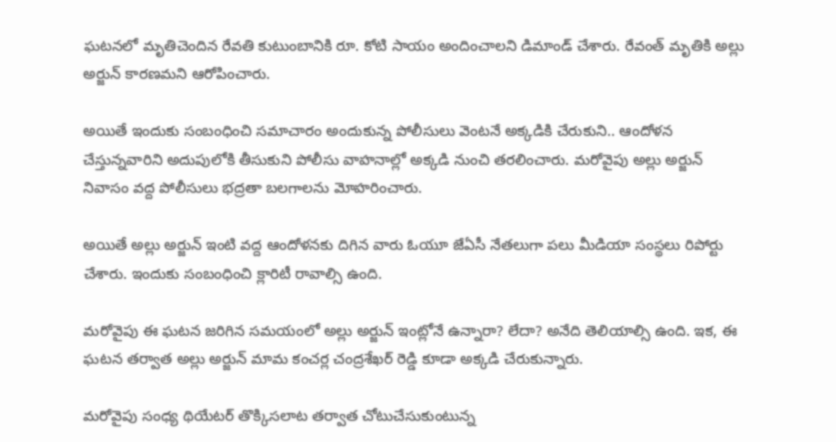ఘటనలో మృతిచెందిన రేవతి కుటుంబానికి రూ. కోటి సాయం అందించాలని డిమాండ్ చేశారు. రేవంత్ మృతికి అల్లు అర్జున్ కారణమని ఆరోపించారు.

అయితే ఇందుకు సంబంధించి సమాచారం అందుకున్న పోలీసులు వెంటనే అక్కడికి చేరుకుని.. ఆందోళన చేస్తున్నవారిని అదుపులోకి తీసుకుని పోలీసు వాహనాల్లో అక్కడి నుంచి తరలించారు. మరోవైపు అల్లు అర్జున్ నివాసం వద్ద పోలీసులు భద్రతా బలగాలను మోహరించారు.

అయితే అల్లు అర్జున్ ఇంటి వద్ద ఆందోళనకు దిగిన వారు ఓయూ జేఏసీ నేతలుగా పలు మీడియా సంస్థలు రిపోర్టు చేశారు. ఇందుకు సంబంధించి క్లారిటీ రావాల్సి ఉంది.

మరోవైపు ఈ ఘటన జరిగిన సమయంలో అల్లు అర్జున్ ఇంట్లోనే ఉన్నారా? లేదా? అనేది తెలియాల్సి ఉంది. ఇక, ఈ ఘటన తర్వాత అల్లు అర్జున్ మామ కంచర్ల చంద్రశేఖర్ రెడ్డి కూడా అక్కడి చేరుకున్నారు.

మరోవైపు సంధ్య థియేటర్ తొక్కిసలాట తర్వాత చోటుచేసుకుంటున్న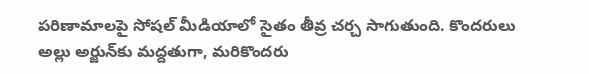పరిణామాలపై సోషల్ మీడియాలో సైతం తీవ్ర చర్చ సాగుతుంది. కొందరులు అల్లు అర్జున్‌కు మద్దతుగా, మరికొందరు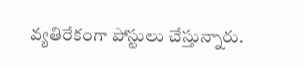వ్యతిరేకంగా పోస్టులు చేస్తున్నారు.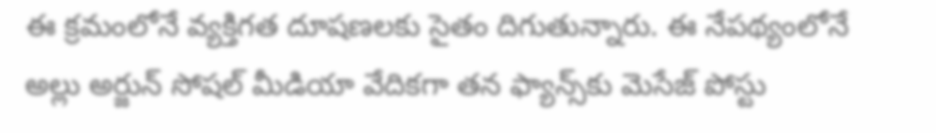ఈ క్రమంలోనే వ్యక్తిగత దూషణలకు సైతం దిగుతున్నారు. ఈ నేపథ్యంలోనే అల్లు అర్జున్ సోషల్ మీడియా వేదికగా తన ఫ్యాన్స్‌కు మెసేజ్ పోస్టు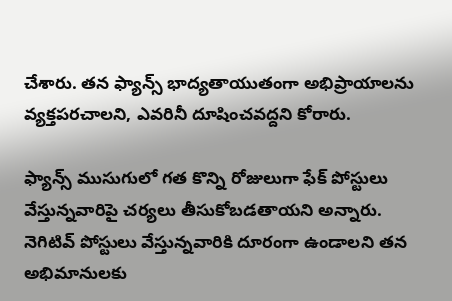చేశారు. తన ఫ్యాన్స్ భాద్యతాయుతంగా అభిప్రాయాలను వ్యక్తపరచాలని, ఎవరినీ దూషించవద్దని కోరారు.

ఫ్యాన్స్ ముసుగులో గత కొన్ని రోజులుగా ఫేక్ పోస్టులు వేస్తున్నవారిపై చర్యలు తీసుకోబడతాయని అన్నారు. నెగిటివ్ పోస్టులు వేస్తున్నవారికి దూరంగా ఉండాలని తన అభిమానులకు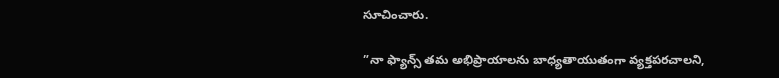సూచించారు.

”నా ఫ్యాన్స్ తమ అభిప్రాయాలను బాధ్యతాయుతంగా వ్యక్తపరచాలని,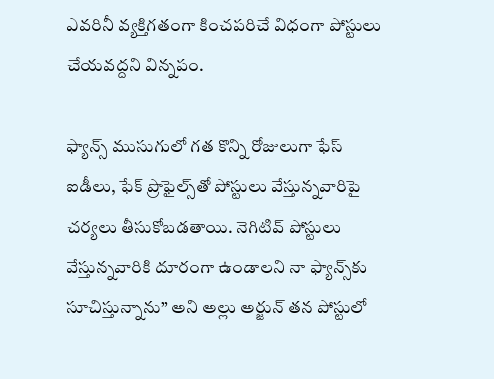ఎవరినీ వ్యక్తిగతంగా కించపరిచే విధంగా పోస్టులు చేయవద్దని విన్నపం.

ఫ్యాన్స్ ముసుగులో గత కొన్ని రోజులుగా ఫేస్ ఐడీలు, ఫేక్ ప్రొఫైల్స్‌తో పోస్టులు వేస్తున్నవారిపై చర్యలు తీసుకోబడతాయి. నెగిటివ్ పోస్టులు వేస్తున్నవారికి దూరంగా ఉండాలని నా ఫ్యాన్స్‌కు సూచిస్తున్నాను” అని అల్లు అర్జున్ తన పోస్టులో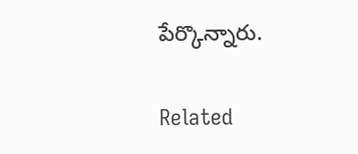పేర్కొన్నారు.

Related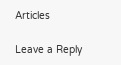Articles

Leave a Reply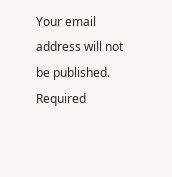Your email address will not be published. Required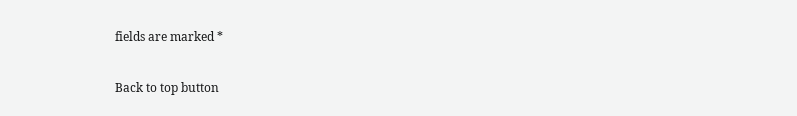fields are marked *

Back to top button